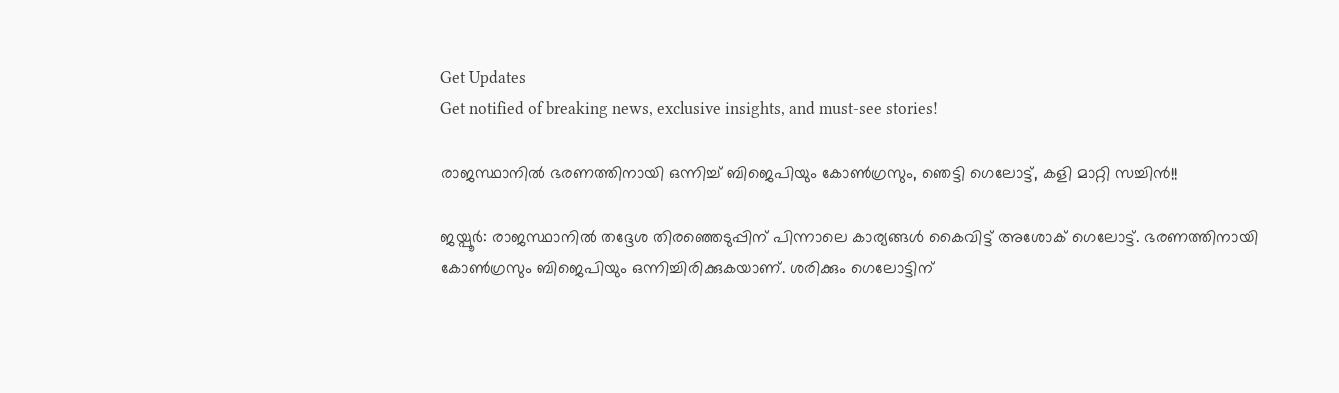Get Updates
Get notified of breaking news, exclusive insights, and must-see stories!

രാജസ്ഥാനില്‍ ഭരണത്തിനായി ഒന്നിച്ച് ബിജെപിയും കോണ്‍ഗ്രസും, ഞെട്ടി ഗെലോട്ട്, കളി മാറ്റി സച്ചിന്‍!!

ജയ്പൂര്‍: രാജസ്ഥാനില്‍ തദ്ദേശ തിരഞ്ഞെടുപ്പിന് പിന്നാലെ കാര്യങ്ങള്‍ കൈവിട്ട് അശോക് ഗെലോട്ട്. ഭരണത്തിനായി കോണ്‍ഗ്രസും ബിജെപിയും ഒന്നിച്ചിരിക്കുകയാണ്. ശരിക്കും ഗെലോട്ടിന്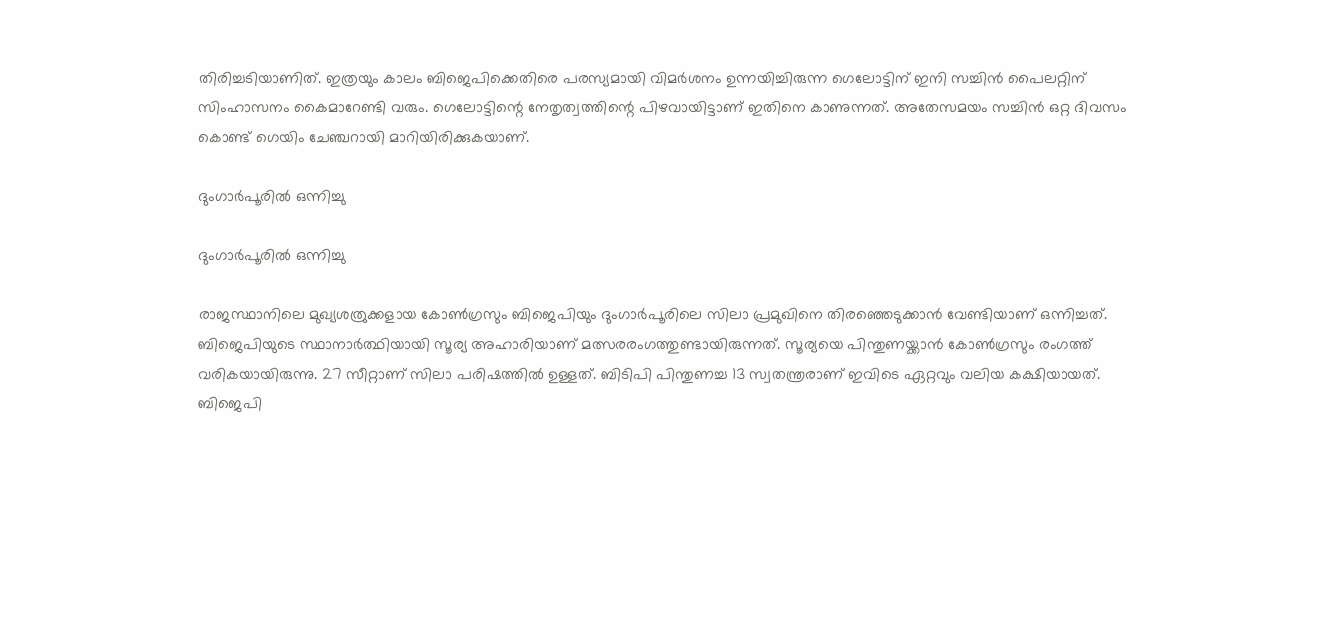തിരിച്ചടിയാണിത്. ഇത്രയും കാലം ബിജെപിക്കെതിരെ പരസ്യമായി വിമര്‍ശനം ഉന്നയിച്ചിരുന്ന ഗെലോട്ടിന് ഇനി സച്ചിന്‍ പൈലറ്റിന് സിംഹാസനം കൈമാറേണ്ടി വരും. ഗെലോട്ടിന്റെ നേതൃത്വത്തിന്റെ പിഴവായിട്ടാണ് ഇതിനെ കാണുന്നത്. അതേസമയം സച്ചിന്‍ ഒറ്റ ദിവസം കൊണ്ട് ഗെയിം ചേഞ്ചറായി മാറിയിരിക്കുകയാണ്.

ദുംഗാര്‍പൂരില്‍ ഒന്നിച്ചു

ദുംഗാര്‍പൂരില്‍ ഒന്നിച്ചു

രാജസ്ഥാനിലെ മുഖ്യശത്രുക്കളായ കോണ്‍ഗ്രസും ബിജെപിയും ദുംഗാര്‍പൂരിലെ സിലാ പ്രമുഖിനെ തിരഞ്ഞെടുക്കാന്‍ വേണ്ടിയാണ് ഒന്നിച്ചത്. ബിജെപിയുടെ സ്ഥാനാര്‍ത്ഥിയായി സൂര്യ അഹാരിയാണ് മത്സരരംഗത്തുണ്ടായിരുന്നത്. സൂര്യയെ പിന്തുണയ്ക്കാന്‍ കോണ്‍ഗ്രസും രംഗത്ത് വരികയായിരുന്നു. 27 സീറ്റാണ് സിലാ പരിഷത്തില്‍ ഉള്ളത്. ബിടിപി പിന്തുണച്ച 13 സ്വതന്ത്രരാണ് ഇവിടെ ഏറ്റവും വലിയ കക്ഷിയായത്. ബിജെപി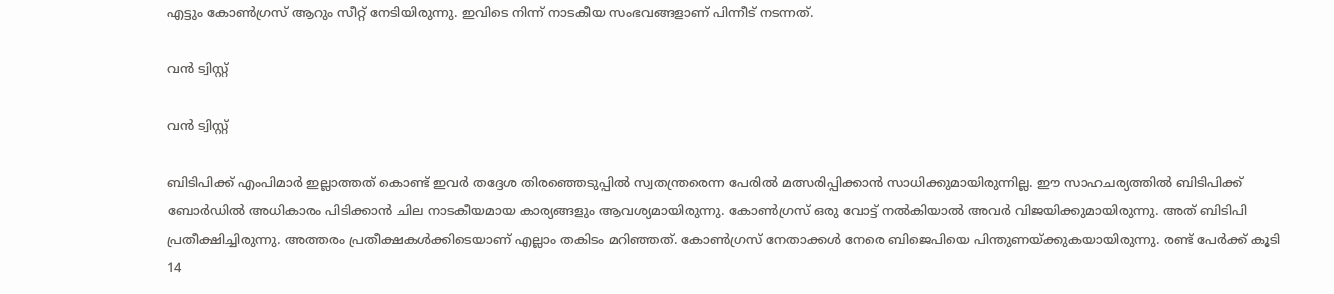എട്ടും കോണ്‍ഗ്രസ് ആറും സീറ്റ് നേടിയിരുന്നു. ഇവിടെ നിന്ന് നാടകീയ സംഭവങ്ങളാണ് പിന്നീട് നടന്നത്.

വന്‍ ട്വിസ്റ്റ്

വന്‍ ട്വിസ്റ്റ്

ബിടിപിക്ക് എംപിമാര്‍ ഇല്ലാത്തത് കൊണ്ട് ഇവര്‍ തദ്ദേശ തിരഞ്ഞെടുപ്പില്‍ സ്വതന്ത്രരെന്ന പേരില്‍ മത്സരിപ്പിക്കാന്‍ സാധിക്കുമായിരുന്നില്ല. ഈ സാഹചര്യത്തില്‍ ബിടിപിക്ക് ബോര്‍ഡില്‍ അധികാരം പിടിക്കാന്‍ ചില നാടകീയമായ കാര്യങ്ങളും ആവശ്യമായിരുന്നു. കോണ്‍ഗ്രസ് ഒരു വോട്ട് നല്‍കിയാല്‍ അവര്‍ വിജയിക്കുമായിരുന്നു. അത് ബിടിപി പ്രതീക്ഷിച്ചിരുന്നു. അത്തരം പ്രതീക്ഷകള്‍ക്കിടെയാണ് എല്ലാം തകിടം മറിഞ്ഞത്. കോണ്‍ഗ്രസ് നേതാക്കള്‍ നേരെ ബിജെപിയെ പിന്തുണയ്ക്കുകയായിരുന്നു. രണ്ട് പേര്‍ക്ക് കൂടി 14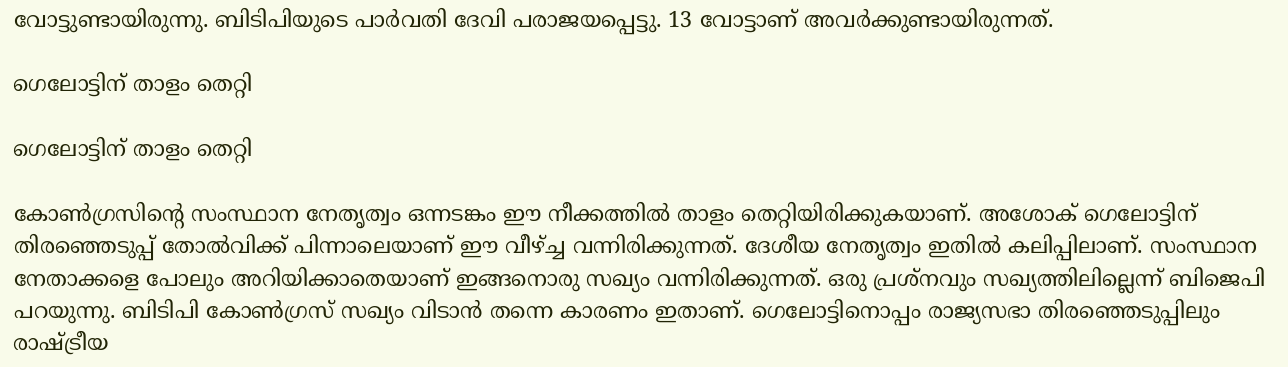വോട്ടുണ്ടായിരുന്നു. ബിടിപിയുടെ പാര്‍വതി ദേവി പരാജയപ്പെട്ടു. 13 വോട്ടാണ് അവര്‍ക്കുണ്ടായിരുന്നത്.

ഗെലോട്ടിന് താളം തെറ്റി

ഗെലോട്ടിന് താളം തെറ്റി

കോണ്‍ഗ്രസിന്റെ സംസ്ഥാന നേതൃത്വം ഒന്നടങ്കം ഈ നീക്കത്തില്‍ താളം തെറ്റിയിരിക്കുകയാണ്. അശോക് ഗെലോട്ടിന് തിരഞ്ഞെടുപ്പ് തോല്‍വിക്ക് പിന്നാലെയാണ് ഈ വീഴ്ച്ച വന്നിരിക്കുന്നത്. ദേശീയ നേതൃത്വം ഇതില്‍ കലിപ്പിലാണ്. സംസ്ഥാന നേതാക്കളെ പോലും അറിയിക്കാതെയാണ് ഇങ്ങനൊരു സഖ്യം വന്നിരിക്കുന്നത്. ഒരു പ്രശ്‌നവും സഖ്യത്തിലില്ലെന്ന് ബിജെപി പറയുന്നു. ബിടിപി കോണ്‍ഗ്രസ് സഖ്യം വിടാന്‍ തന്നെ കാരണം ഇതാണ്. ഗെലോട്ടിനൊപ്പം രാജ്യസഭാ തിരഞ്ഞെടുപ്പിലും രാഷ്ട്രീയ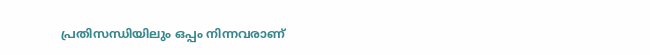പ്രതിസന്ധിയിലും ഒപ്പം നിന്നവരാണ്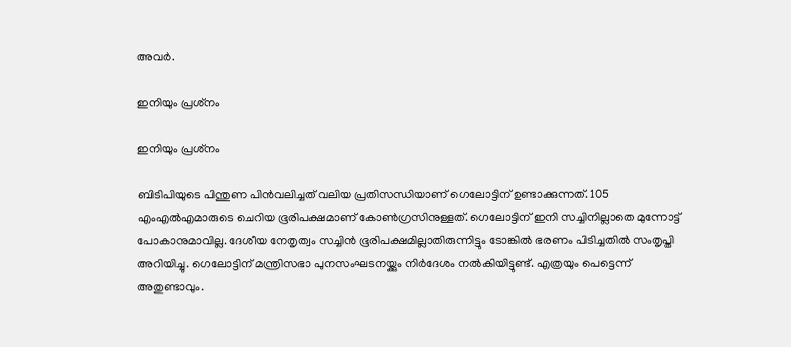അവര്‍.

ഇനിയും പ്രശ്‌നം

ഇനിയും പ്രശ്‌നം

ബിടിപിയുടെ പിന്തുണ പിന്‍വലിച്ചത് വലിയ പ്രതിസന്ധിയാണ് ഗെലോട്ടിന് ഉണ്ടാക്കുന്നത്. 105 എംഎല്‍എമാരുടെ ചെറിയ ഭൂരിപക്ഷമാണ് കോണ്‍ഗ്രസിനുള്ളത്. ഗെലോട്ടിന് ഇനി സച്ചിനില്ലാതെ മുന്നോട്ട് പോകാനുമാവില്ല. ദേശീയ നേതൃത്വം സച്ചിന്‍ ഭൂരിപക്ഷമില്ലാതിരുന്നിട്ടും ടോങ്കില്‍ ഭരണം പിടിച്ചതില്‍ സംതൃപ്തി അറിയിച്ചു. ഗെലോട്ടിന് മന്ത്രിസഭാ പുനസംഘടനയ്ക്കും നിര്‍ദേശം നല്‍കിയിട്ടുണ്ട്. എത്രയും പെട്ടെന്ന് അതുണ്ടാവും.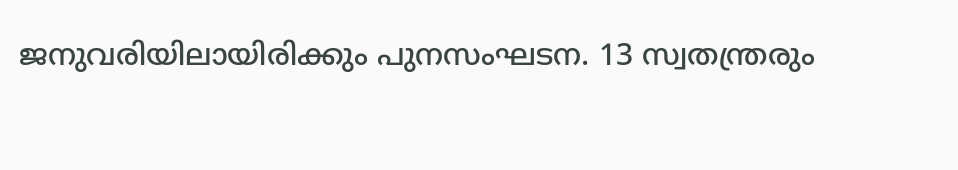ജനുവരിയിലായിരിക്കും പുനസംഘടന. 13 സ്വതന്ത്രരും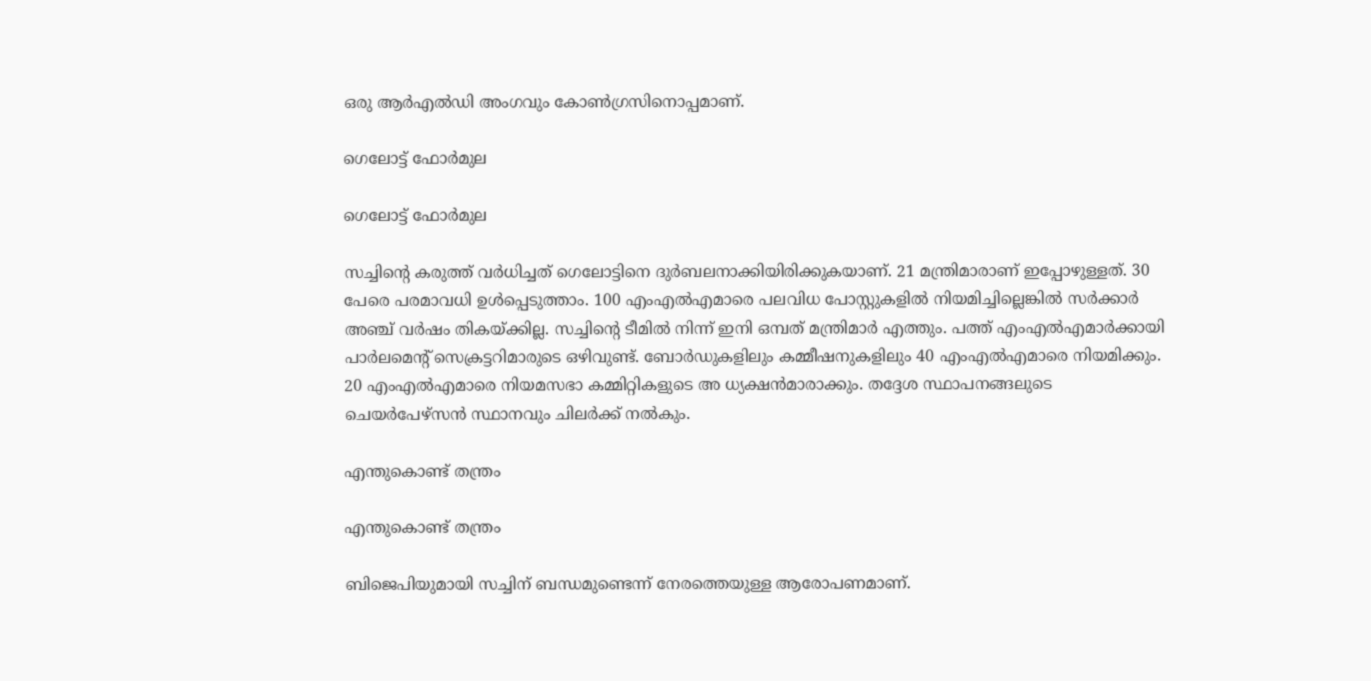ഒരു ആര്‍എല്‍ഡി അംഗവും കോണ്‍ഗ്രസിനൊപ്പമാണ്.

ഗെലോട്ട് ഫോര്‍മുല

ഗെലോട്ട് ഫോര്‍മുല

സച്ചിന്റെ കരുത്ത് വര്‍ധിച്ചത് ഗെലോട്ടിനെ ദുര്‍ബലനാക്കിയിരിക്കുകയാണ്. 21 മന്ത്രിമാരാണ് ഇപ്പോഴുള്ളത്. 30 പേരെ പരമാവധി ഉള്‍പ്പെടുത്താം. 100 എംഎല്‍എമാരെ പലവിധ പോസ്റ്റുകളില്‍ നിയമിച്ചില്ലെങ്കില്‍ സര്‍ക്കാര്‍ അഞ്ച് വര്‍ഷം തികയ്ക്കില്ല. സച്ചിന്റെ ടീമില്‍ നിന്ന് ഇനി ഒമ്പത് മന്ത്രിമാര്‍ എത്തും. പത്ത് എംഎല്‍എമാര്‍ക്കായി പാര്‍ലമെന്റ് സെക്രട്ടറിമാരുടെ ഒഴിവുണ്ട്. ബോര്‍ഡുകളിലും കമ്മീഷനുകളിലും 40 എംഎല്‍എമാരെ നിയമിക്കും. 20 എംഎല്‍എമാരെ നിയമസഭാ കമ്മിറ്റികളുടെ അ ധ്യക്ഷന്‍മാരാക്കും. തദ്ദേശ സ്ഥാപനങ്ങലുടെ ചെയര്‍പേഴ്‌സന്‍ സ്ഥാനവും ചിലര്‍ക്ക് നല്‍കും.

എന്തുകൊണ്ട് തന്ത്രം

എന്തുകൊണ്ട് തന്ത്രം

ബിജെപിയുമായി സച്ചിന് ബന്ധമുണ്ടെന്ന് നേരത്തെയുള്ള ആരോപണമാണ്.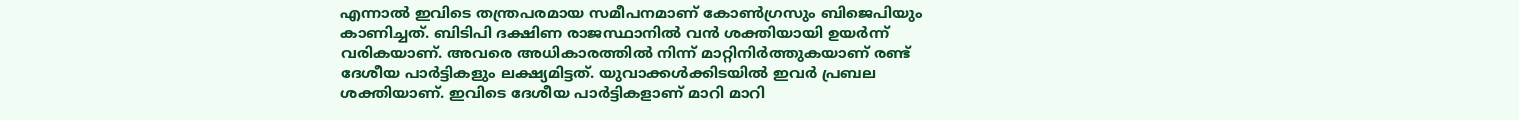എന്നാല്‍ ഇവിടെ തന്ത്രപരമായ സമീപനമാണ് കോണ്‍ഗ്രസും ബിജെപിയും കാണിച്ചത്. ബിടിപി ദക്ഷിണ രാജസ്ഥാനില്‍ വന്‍ ശക്തിയായി ഉയര്‍ന്ന് വരികയാണ്. അവരെ അധികാരത്തില്‍ നിന്ന് മാറ്റിനിര്‍ത്തുകയാണ് രണ്ട് ദേശീയ പാര്‍ട്ടികളും ലക്ഷ്യമിട്ടത്. യുവാക്കള്‍ക്കിടയില്‍ ഇവര്‍ പ്രബല ശക്തിയാണ്. ഇവിടെ ദേശീയ പാര്‍ട്ടികളാണ് മാറി മാറി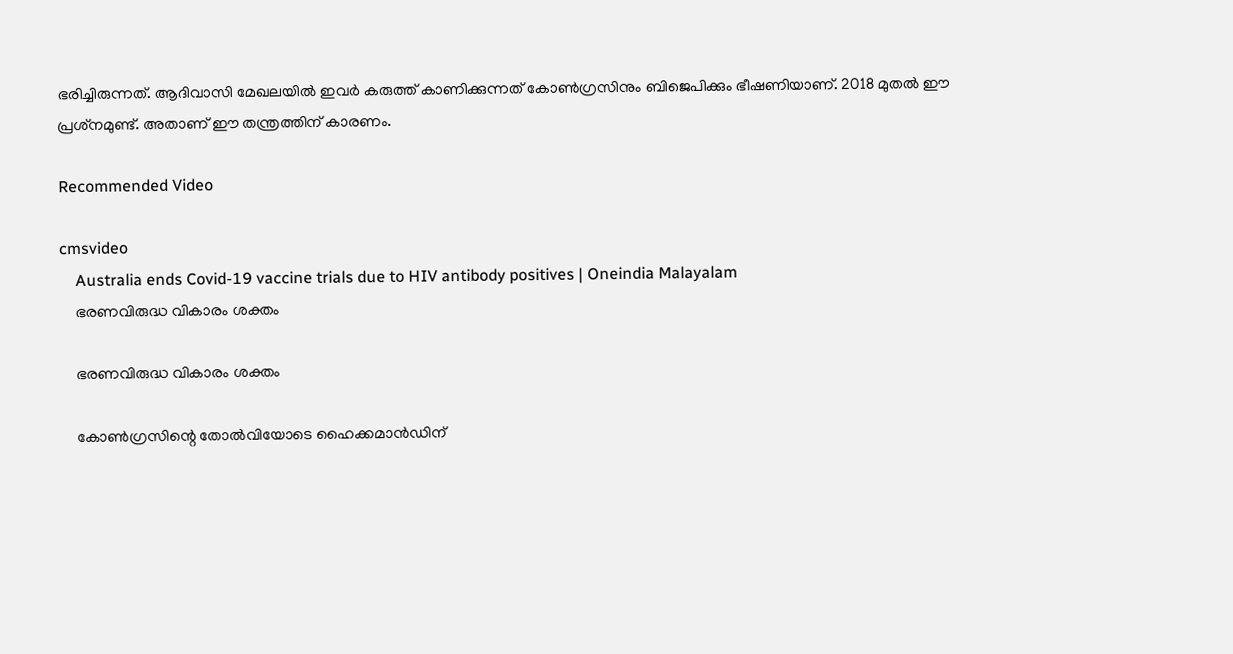ഭരിച്ചിരുന്നത്. ആദിവാസി മേഖലയില്‍ ഇവര്‍ കരുത്ത് കാണിക്കുന്നത് കോണ്‍ഗ്രസിനും ബിജെപിക്കും ഭീഷണിയാണ്. 2018 മുതല്‍ ഈ പ്രശ്‌നമുണ്ട്. അതാണ് ഈ തന്ത്രത്തിന് കാരണം.

Recommended Video

cmsvideo
    Australia ends Covid-19 vaccine trials due to HIV antibody positives | Oneindia Malayalam
    ഭരണവിരുദ്ധ വികാരം ശക്തം

    ഭരണവിരുദ്ധ വികാരം ശക്തം

    കോണ്‍ഗ്രസിന്റെ തോല്‍വിയോടെ ഹൈക്കമാന്‍ഡിന്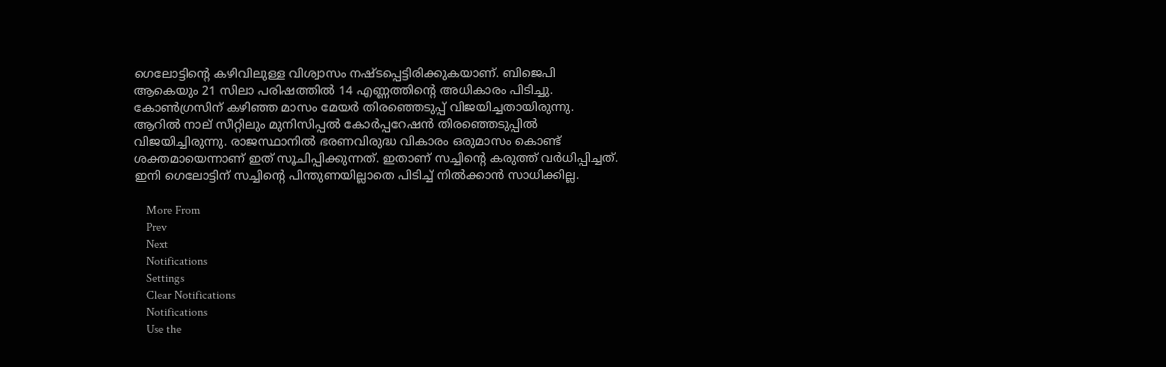ഗെലോട്ടിന്റെ കഴിവിലുള്ള വിശ്വാസം നഷ്ടപ്പെട്ടിരിക്കുകയാണ്. ബിജെപി ആകെയും 21 സിലാ പരിഷത്തില്‍ 14 എണ്ണത്തിന്റെ അധികാരം പിടിച്ചു. കോണ്‍ഗ്രസിന് കഴിഞ്ഞ മാസം മേയര്‍ തിരഞ്ഞെടുപ്പ് വിജയിച്ചതായിരുന്നു. ആറില്‍ നാല് സീറ്റിലും മുനിസിപ്പല്‍ കോര്‍പ്പറേഷന്‍ തിരഞ്ഞെടുപ്പില്‍ വിജയിച്ചിരുന്നു. രാജസ്ഥാനില്‍ ഭരണവിരുദ്ധ വികാരം ഒരുമാസം കൊണ്ട് ശക്തമായെന്നാണ് ഇത് സൂചിപ്പിക്കുന്നത്. ഇതാണ് സച്ചിന്റെ കരുത്ത് വര്‍ധിപ്പിച്ചത്. ഇനി ഗെലോട്ടിന് സച്ചിന്റെ പിന്തുണയില്ലാതെ പിടിച്ച് നില്‍ക്കാന്‍ സാധിക്കില്ല.

    More From
    Prev
    Next
    Notifications
    Settings
    Clear Notifications
    Notifications
    Use the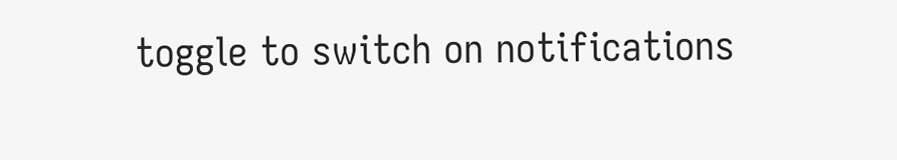toggle to switch on notifications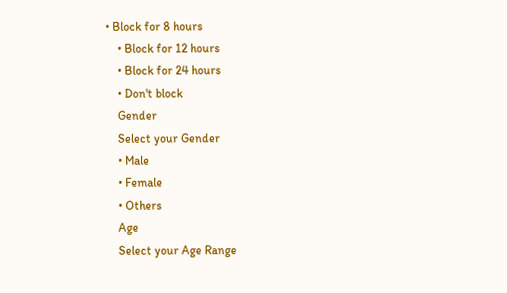• Block for 8 hours
    • Block for 12 hours
    • Block for 24 hours
    • Don't block
    Gender
    Select your Gender
    • Male
    • Female
    • Others
    Age
    Select your Age Range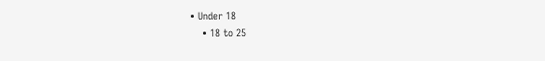• Under 18
    • 18 to 25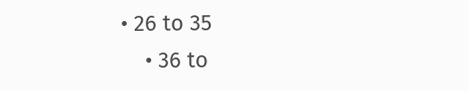• 26 to 35
    • 36 to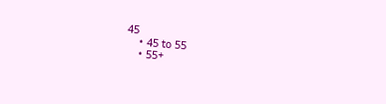45
    • 45 to 55
    • 55+